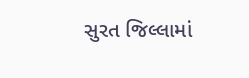સુરત જિલ્લામાં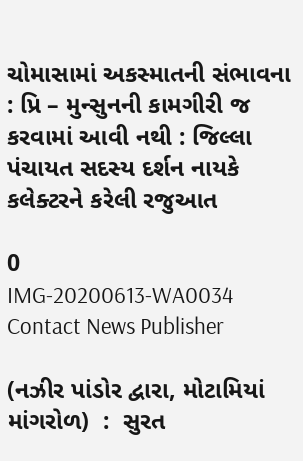ચોમાસામાં અકસ્માતની સંભાવના : પ્રિ – મુન્સુનની કામગીરી જ કરવામાં આવી નથી : જિલ્લા પંચાયત સદસ્ય દર્શન નાયકે કલેક્ટરને કરેલી રજુઆત

0
IMG-20200613-WA0034
Contact News Publisher

(નઝીર પાંડોર દ્વારા, મોટામિયાં માંગરોળ)  :  સુરત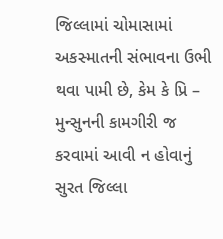જિલ્લામાં ચોમાસામાં અકસ્માતની સંભાવના ઉભી થવા પામી છે, કેમ કે પ્રિ – મુન્સુનની કામગીરી જ કરવામાં આવી ન હોવાનું સુરત જિલ્લા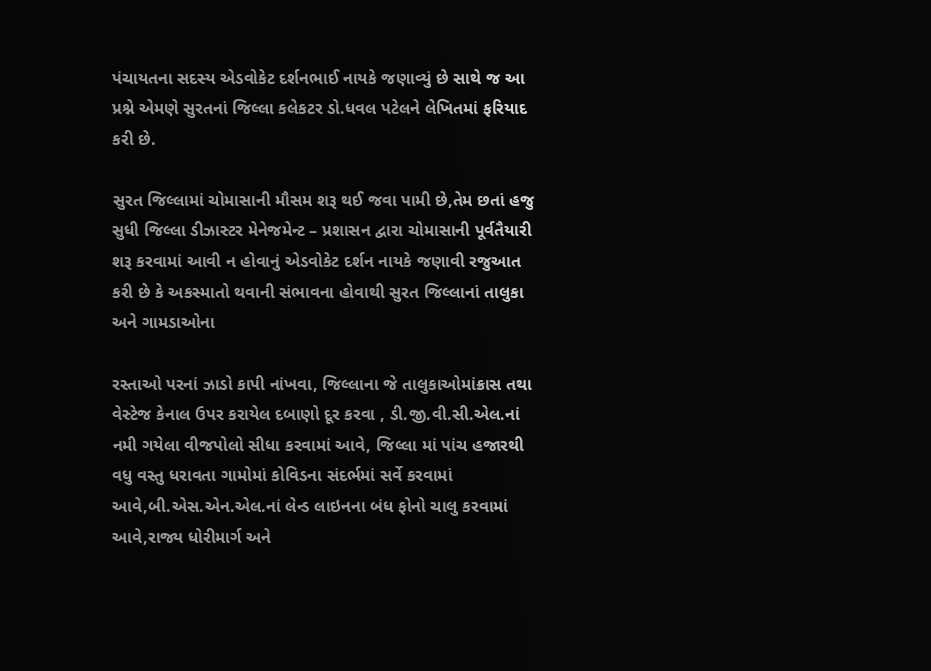પંચાયતના સદસ્ય એડવોકેટ દર્શનભાઈ નાયકે જણાવ્યું છે સાથે જ આ પ્રશ્ને એમણે સુરતનાં જિલ્લા કલેકટર ડો.ધવલ પટેલને લેખિતમાં ફરિયાદ કરી છે.

સુરત જિલ્લામાં ચોમાસાની મૌસમ શરૂ થઈ જવા પામી છે,તેમ છતાં હજુ સુધી જિલ્લા ડીઝાસ્ટર મેનેજમેન્ટ – પ્રશાસન દ્વારા ચોમાસાની પૂર્વતૈયારી શરૂ કરવામાં આવી ન હોવાનું એડવોકેટ દર્શન નાયકે જણાવી રજુઆત કરી છે કે અકસ્માતો થવાની સંભાવના હોવાથી સુરત જિલ્લાનાં તાલુકા અને ગામડાઓના

રસ્તાઓ પરનાં ઝાડો કાપી નાંખવા, જિલ્લાના જે તાલુકાઓમાંક્રાસ તથા વેસ્ટેજ કેનાલ ઉપર કરાયેલ દબાણો દૂર કરવા , ડી.જી.વી.સી.એલ.નાં નમી ગયેલા વીજપોલો સીધા કરવામાં આવે, જિલ્લા માં પાંચ હજારથી વધુ વસ્તુ ધરાવતા ગામોમાં કોવિડના સંદર્ભમાં સર્વે કરવામાં આવે,બી.એસ.એન.એલ.નાં લેન્ડ લાઇનના બંધ ફોનો ચાલુ કરવામાં આવે,રાજ્ય ધોરીમાર્ગ અને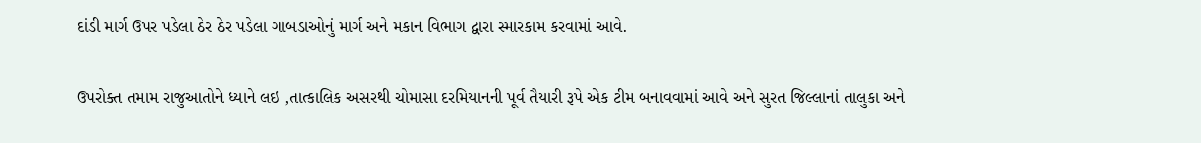દાંડી માર્ગ ઉપર પડેલા ઠેર ઠેર પડેલા ગાબડાઓનું માર્ગ અને મકાન વિભાગ દ્વારા સ્મારકામ કરવામાં આવે.

ઉપરોક્ત તમામ રાજુઆતોને ધ્યાને લઇ ,તાત્કાલિક અસરથી ચોમાસા દરમિયાનની પૂર્વ તૈયારી રૂપે એક ટીમ બનાવવામાં આવે અને સુરત જિલ્લાનાં તાલુકા અને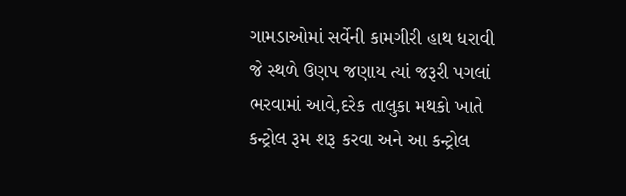ગામડાઓમાં સર્વેની કામગીરી હાથ ધરાવી  જે સ્થળે ઉણપ જણાય ત્યાં જરૂરી પગલાં ભરવામાં આવે,દરેક તાલુકા મથકો ખાતે કન્ટ્રોલ રૂમ શરૂ કરવા અને આ કન્ટ્રોલ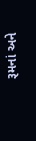રૂમનાં અને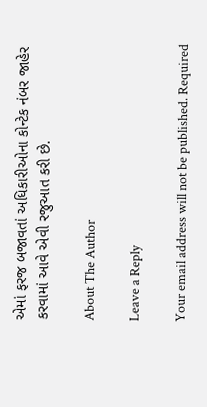એમાં ફરજ બજાવતાં અધિકારીઓના કોન્ટેક નંબર જાહેર કરવામાં આવે એવી રજુઆત કરી છે.

About The Author

Leave a Reply

Your email address will not be published. Required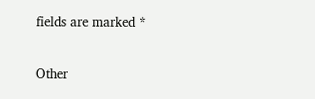fields are marked *

Other